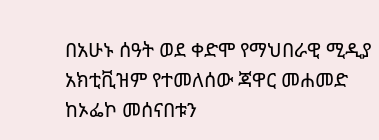በአሁኑ ሰዓት ወደ ቀድሞ የማህበራዊ ሚዲያ አክቲቪዝም የተመለሰው ጃዋር መሐመድ ከኦፌኮ መሰናበቱን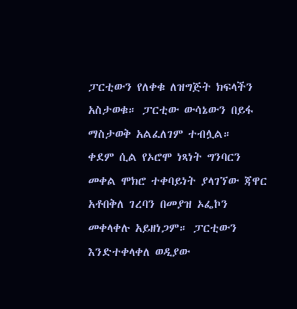ፓርቲውን የለቀቁ ለዝግጅት ክፍላችን አስታወቁ። ፓርቲው ውሳኔውን በይፋ ማስታወቅ አልፈለገም ተብሏል።
ቀደም ሲል የኦሮሞ ነጻነት ግንባርን መቀል ሞክሮ ተቀባይነት ያላገኘው ጃዋር አቶበቅለ ገረባን በመያዝ ኦፌኮን መቀላቀሉ አይዘነጋም። ፓርቲውን እንድተቀላቀለ ወዲያው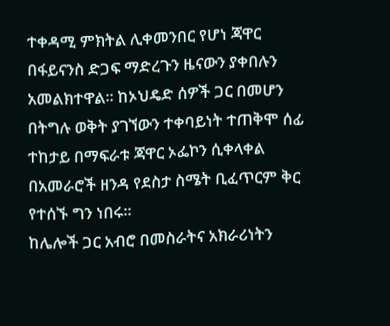ተቀዳሚ ምክትል ሊቀመንበር የሆነ ጃዋር በፋይናንስ ድጋፍ ማድረጉን ዜናውን ያቀበሉን አመልክተዋል። ከኦህዴድ ሰዎች ጋር በመሆን በትግሉ ወቅት ያገኘውን ተቀባይነት ተጠቅሞ ሰፊ ተከታይ በማፍራቱ ጃዋር ኦፌኮን ሲቀላቀል በአመራሮች ዘንዳ የደስታ ስሜት ቢፈጥርም ቅር የተሰኙ ግን ነበሩ።
ከሌሎች ጋር አብሮ በመስራትና አክራሪነትን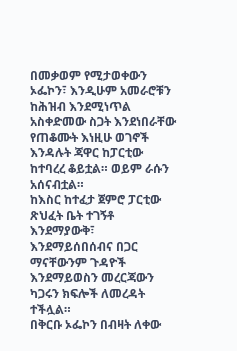በመቃወም የሚታወቀውን ኦፌኮን፣ እንዲሁም አመራሮቹን ከሕዝብ እንደሚነጥል አስቀድመው ስጋት እንደነበራቸው የጠቆሙት እነዚሁ ወገኖች እንዳሉት ጃዋር ከፓርቲው ከተባረረ ቆይቷል። ወይም ራሱን አሰናብቷል።
ከእስር ከተፈታ ጀምሮ ፓርቲው ጽህፈት ቤት ተገኝቶ እንደማያውቅ፣ እንደማይሰበሰብና በጋር ማናቸውንም ጉዳዮች እንደማይወስን መረርጃውን ካጋሩን ክፍሎች ለመረዳት ተችሏል።
በቅርቡ ኦፌኮን በብዛት ለቀው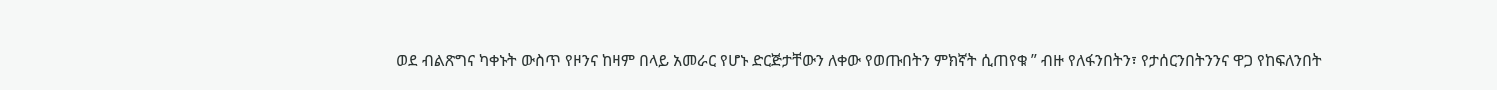ወደ ብልጽግና ካቀኑት ውስጥ የዞንና ከዛም በላይ አመራር የሆኑ ድርጅታቸውን ለቀው የወጡበትን ምክኛት ሲጠየቁ ” ብዙ የለፋንበትን፣ የታሰርንበትንንና ዋጋ የከፍለንበት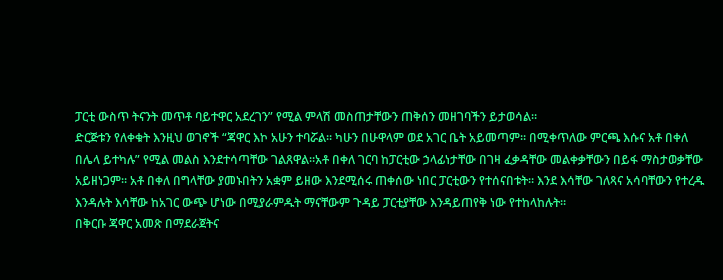ፓርቲ ውስጥ ትናንት መጥቶ ባይተዋር አደረገን” የሚል ምላሽ መስጠታቸውን ጠቅሰን መዘገባችን ይታወሳል።
ድርጅቱን የለቀቁት እንዚህ ወገኖች “ጃዋር እኮ አሁን ተባሯል። ካሁን በሁዋላም ወደ አገር ቤት አይመጣም። በሚቀጥለው ምርጫ እሱና አቶ በቀለ በሌላ ይተካሉ” የሚል መልስ እንደተሳጣቸው ገልጸዋል።አቶ በቀለ ገርባ ከፓርቲው ኃላፊነታቸው በገዛ ፈቃዳቸው መልቀቃቸውን በይፋ ማስታወቃቸው አይዘነጋም። አቶ በቀለ በግላቸው ያመኑበትን አቋም ይዘው እንደሚሰሩ ጠቀሰው ነበር ፓርቲውን የተሰናበቱት። እንደ እሳቸው ገለጻና አሳባቸውን የተረዱ እንዳሉት እሳቸው ከአገር ውጭ ሆነው በሚያራምዱት ማናቸውም ጉዳይ ፓርቲያቸው እንዳይጠየቅ ነው የተከላከሉት።
በቅርቡ ጃዋር አመጽ በማደራጀትና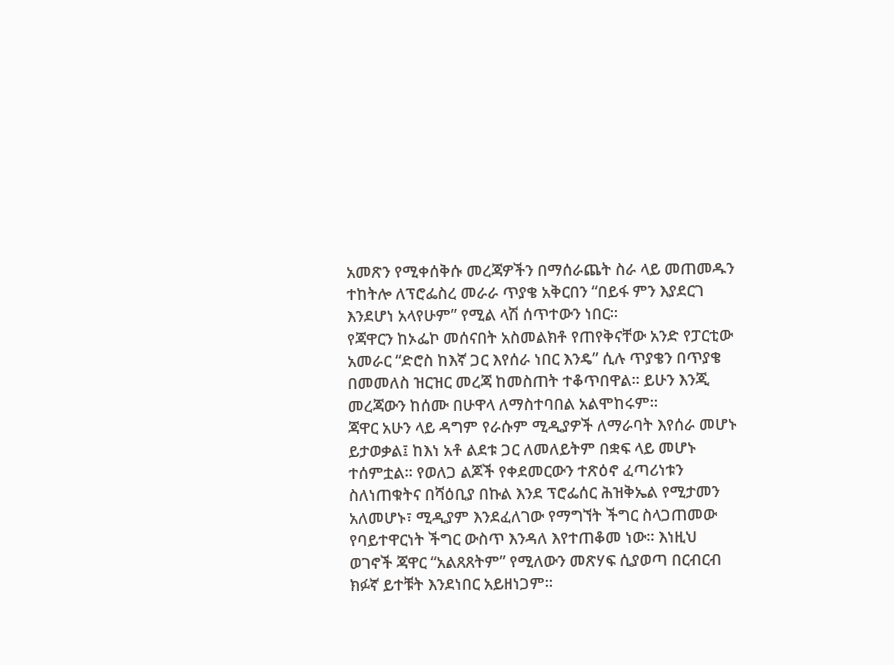አመጽን የሚቀሰቅሱ መረጃዎችን በማሰራጨት ስራ ላይ መጠመዱን ተከትሎ ለፕሮፌስረ መራራ ጥያቄ አቅርበን “በይፋ ምን እያደርገ እንደሆነ አላየሁም” የሚል ላሽ ሰጥተውን ነበር።
የጃዋርን ከኦፌኮ መሰናበት አስመልክቶ የጠየቅናቸው አንድ የፓርቲው አመራር “ድሮስ ከእኛ ጋር እየሰራ ነበር እንዴ” ሲሉ ጥያቄን በጥያቄ በመመለስ ዝርዝር መረጃ ከመስጠት ተቆጥበዋል። ይሁን እንጂ መረጃውን ከሰሙ በሁዋላ ለማስተባበል አልሞከሩም።
ጃዋር አሁን ላይ ዳግም የራሱም ሚዲያዎች ለማራባት እየሰራ መሆኑ ይታወቃል፤ ከእነ አቶ ልደቱ ጋር ለመለይትም በቋፍ ላይ መሆኑ ተሰምቷል። የወለጋ ልጆች የቀደመርውን ተጽዕኖ ፈጣሪነቱን ስለነጠቁትና በሻዕቢያ በኩል እንደ ፕሮፌሰር ሕዝቅኤል የሚታመን አለመሆኑ፣ ሚዲያም እንደፈለገው የማግኘት ችግር ስላጋጠመው የባይተዋርነት ችግር ውስጥ እንዳለ እየተጠቆመ ነው። እነዚህ ወገኖች ጃዋር “አልጸጸትም” የሚለውን መጽሃፍ ሲያወጣ በርብርብ ክፉኛ ይተቹት እንደነበር አይዘነጋም።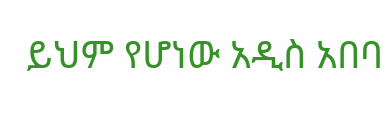ይህም የሆነው አዲስ አበባ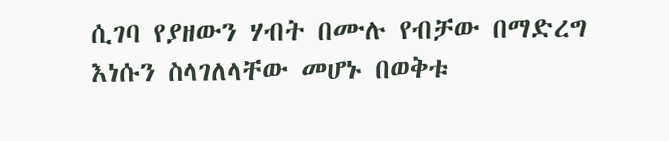ሲገባ የያዘውን ሃብት በሙሉ የብቻው በማድረግ እነሱን ስላገለላቸው መሆኑ በወቅቱ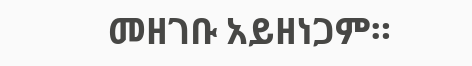መዘገቡ አይዘነጋም።